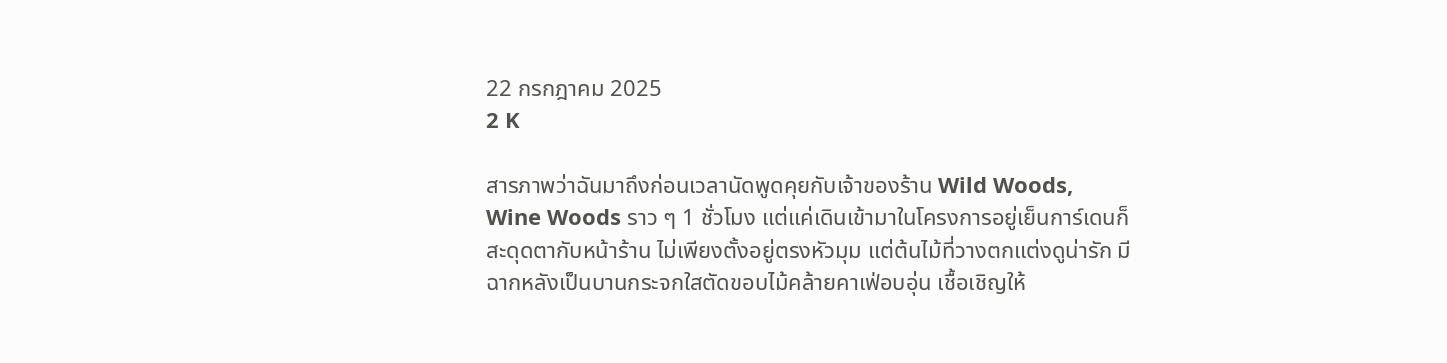22 กรกฎาคม 2025
2 K

สารภาพว่าฉันมาถึงก่อนเวลานัดพูดคุยกับเจ้าของร้าน Wild Woods, Wine Woods ราว ๆ 1 ชั่วโมง แต่แค่เดินเข้ามาในโครงการอยู่เย็นการ์เดนก็สะดุดตากับหน้าร้าน ไม่เพียงตั้งอยู่ตรงหัวมุม แต่ต้นไม้ที่วางตกแต่งดูน่ารัก มีฉากหลังเป็นบานกระจกใสตัดขอบไม้คล้ายคาเฟ่อบอุ่น เชื้อเชิญให้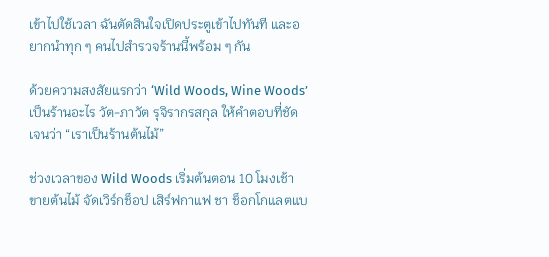เข้าไปใช้เวลา ฉันตัดสินใจเปิดประตูเข้าไปทันที และอยากนำทุก ๆ คนไปสำรวจร้านนี้พร้อม ๆ กัน

ด้วยความสงสัยแรกว่า ‘Wild Woods, Wine Woods’ เป็นร้านอะไร วัต-ภาวัต รุจิรากรสกุล ให้คำตอบที่ชัดเจนว่า “เราเป็นร้านต้นไม้”

ช่วงเวลาของ Wild Woods เริ่มต้นตอน 10 โมงเช้า ขายต้นไม้ จัดเวิร์กช็อป เสิร์ฟกาแฟ ชา ช็อกโกแลตแบ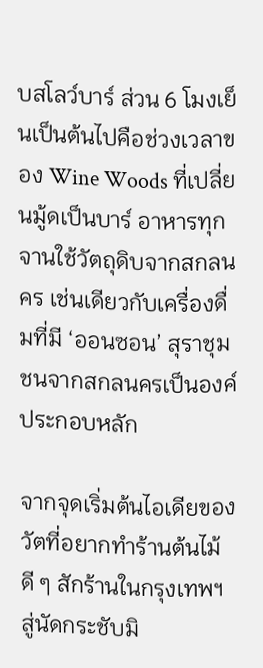บสโลว์บาร์ ส่วน 6 โมงเย็นเป็นต้นไปคือช่วงเวลาของ Wine Woods ที่เปลี่ยนมู้ดเป็นบาร์ อาหารทุกจานใช้วัตถุดิบจากสกลนคร เช่นเดียวกับเครื่องดื่มที่มี ‘ออนซอน’ สุราชุมชนจากสกลนครเป็นองค์ประกอบหลัก

จากจุดเริ่มต้นไอเดียของวัตที่อยากทำร้านต้นไม้ดี ๆ สักร้านในกรุงเทพฯ สู่นัดกระชับมิ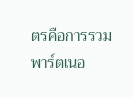ตรคือการรวมพาร์ตเนอ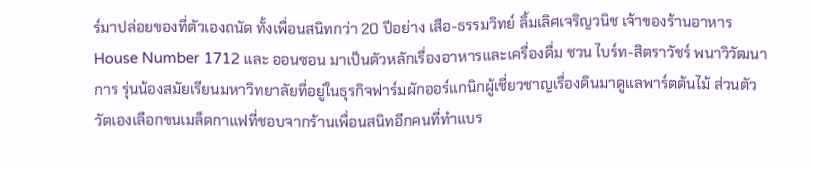ร์มาปล่อยของที่ตัวเองถนัด ทั้งเพื่อนสนิทกว่า 20 ปีอย่าง เสือ-ธรรมวิทย์ ลิ้มเลิศเจริญวนิช เจ้าของร้านอาหาร House Number 1712 และ ออนซอน มาเป็นตัวหลักเรื่องอาหารและเครื่องดื่ม ชวน ไบร์ท-สิตราวัชร์ พนาวิวัฒนาการ รุ่นน้องสมัยเรียนมหาวิทยาลัยที่อยู่ในธุรกิจฟาร์มผักออร์แกนิกผู้เชี่ยวชาญเรื่องดินมาดูแลพาร์ตต้นไม้ ส่วนตัววัตเองเลือกขนเมล็ดกาแฟที่ชอบจากร้านเพื่อนสนิทอีกคนที่ทำแบร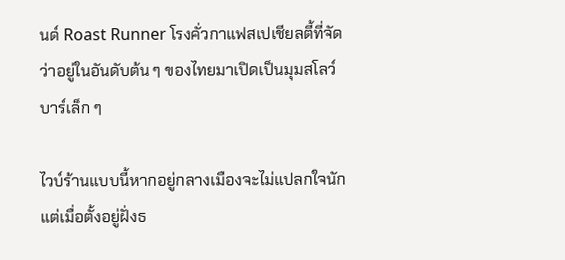นด์ Roast Runner โรงคั่วกาแฟสเปเชียลตี้ที่จัดว่าอยู่ในอันดับต้น ๆ ของไทยมาเปิดเป็นมุมสโลว์บาร์เล็ก ๆ

ไวบ์ร้านแบบนี้หากอยู่กลางเมืองจะไม่แปลกใจนัก แต่เมื่อตั้งอยู่ฝั่งธ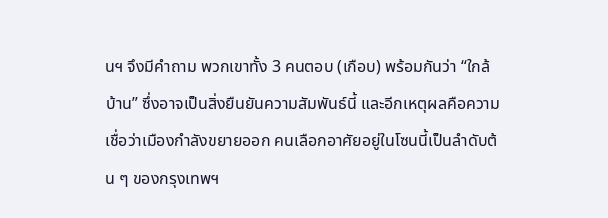นฯ จึงมีคำถาม พวกเขาทั้ง 3 คนตอบ (เกือบ) พร้อมกันว่า “ใกล้บ้าน” ซึ่งอาจเป็นสิ่งยืนยันความสัมพันธ์นี้ และอีกเหตุผลคือความเชื่อว่าเมืองกำลังขยายออก คนเลือกอาศัยอยู่ในโซนนี้เป็นลำดับต้น ๆ ของกรุงเทพฯ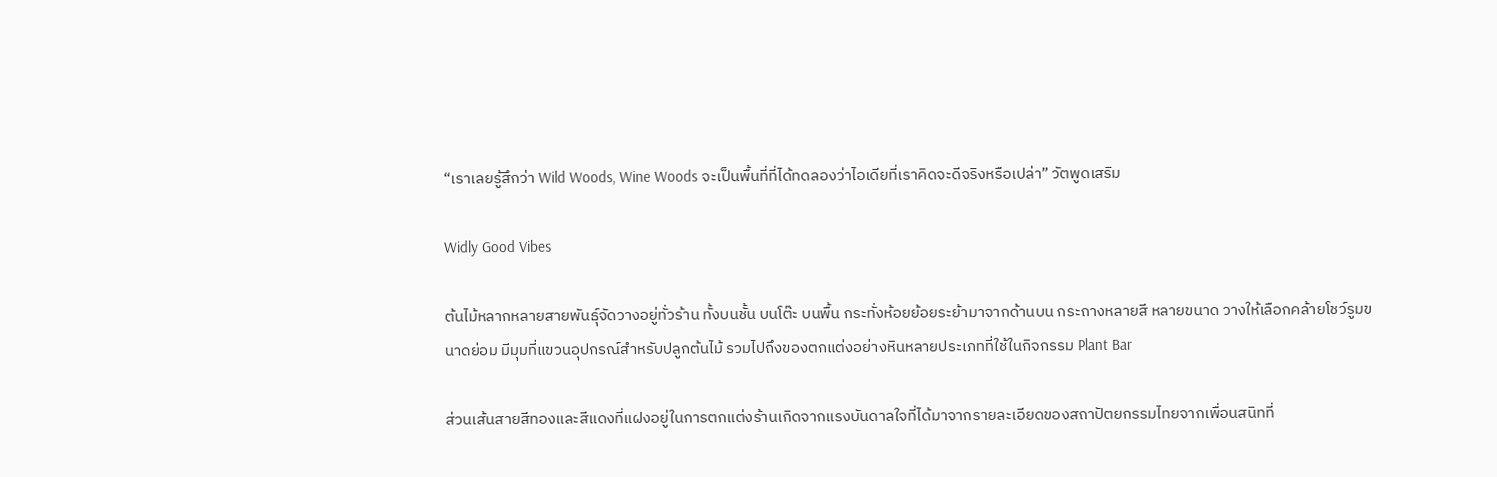“เราเลยรู้สึกว่า Wild Woods, Wine Woods จะเป็นพื้นที่ที่ได้ทดลองว่าไอเดียที่เราคิดจะดีจริงหรือเปล่า” วัตพูดเสริม

Widly Good Vibes

ต้นไม้หลากหลายสายพันธุ์จัดวางอยู่ทั่วร้าน ทั้งบนชั้น บนโต๊ะ บนพื้น กระทั่งห้อยย้อยระย้ามาจากด้านบน กระถางหลายสี หลายขนาด วางให้เลือกคล้ายโชว์รูมขนาดย่อม มีมุมที่แขวนอุปกรณ์สำหรับปลูกต้นไม้ รวมไปถึงของตกแต่งอย่างหินหลายประเภทที่ใช้ในกิจกรรม Plant Bar

ส่วนเส้นสายสีทองและสีแดงที่แฝงอยู่ในการตกแต่งร้านเกิดจากแรงบันดาลใจที่ได้มาจากรายละเอียดของสถาปัตยกรรมไทยจากเพื่อนสนิทที่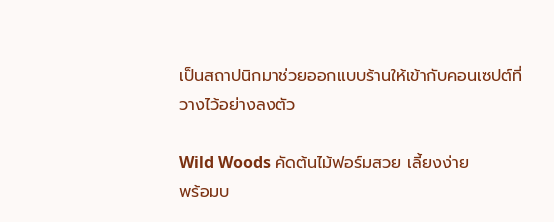เป็นสถาปนิกมาช่วยออกแบบร้านให้เข้ากับคอนเซปต์ที่วางไว้อย่างลงตัว

Wild Woods คัดต้นไม้ฟอร์มสวย เลี้ยงง่าย
พร้อมบ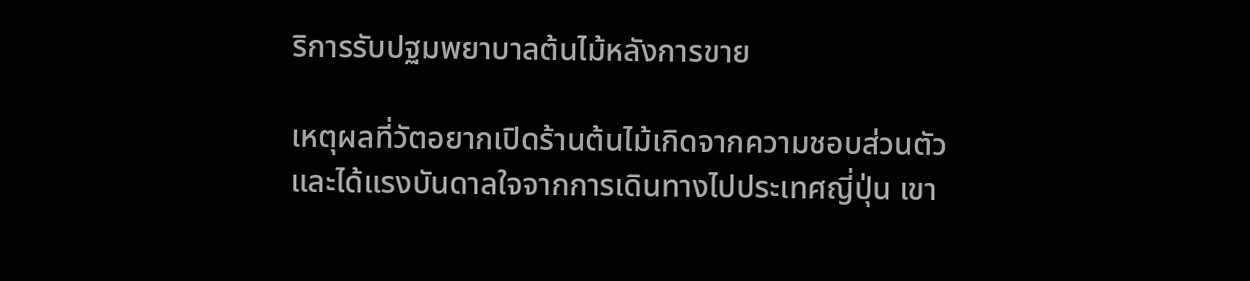ริการรับปฐมพยาบาลต้นไม้หลังการขาย

เหตุผลที่วัตอยากเปิดร้านต้นไม้เกิดจากความชอบส่วนตัวและได้แรงบันดาลใจจากการเดินทางไปประเทศญี่ปุ่น เขา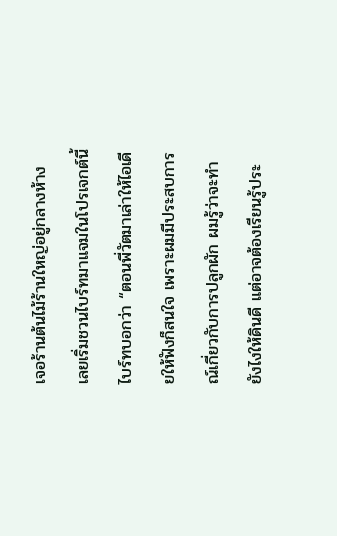เจอร้านต้นไม้ร้านใหญ่อยู่กลางห้าง เลยเริ่มชวนไบร์ทมาแจมในโปรเจกต์นี้ ไบร์ทบอกว่า “ตอนพี่วัตมาเล่าให้ไอเดียให้ฟังก็สนใจ เพราะผมมีประสบการณ์เกี่ยวกับการปลูกผัก ผมรู้ว่าจะทำยังไงให้ดินดี แต่อาจต้องเรียนรู้ประ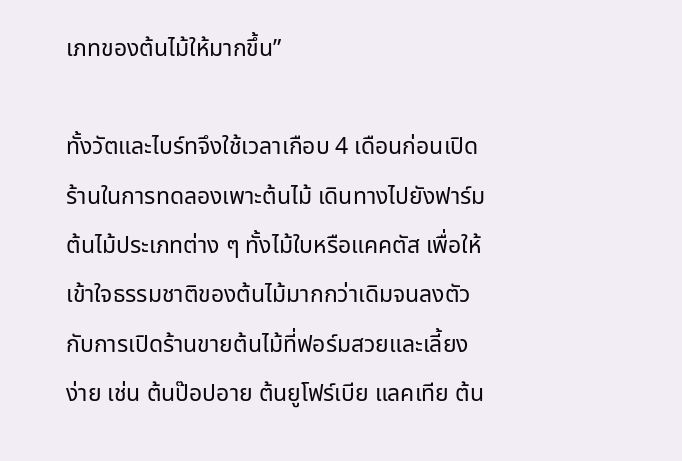เภทของต้นไม้ให้มากขึ้น”

ทั้งวัตและไบร์ทจึงใช้เวลาเกือบ 4 เดือนก่อนเปิดร้านในการทดลองเพาะต้นไม้ เดินทางไปยังฟาร์มต้นไม้ประเภทต่าง ๆ ทั้งไม้ใบหรือแคคตัส เพื่อให้เข้าใจธรรมชาติของต้นไม้มากกว่าเดิมจนลงตัวกับการเปิดร้านขายต้นไม้ที่ฟอร์มสวยและเลี้ยงง่าย เช่น ต้นป๊อปอาย ต้นยูโฟร์เบีย แลคเทีย ต้น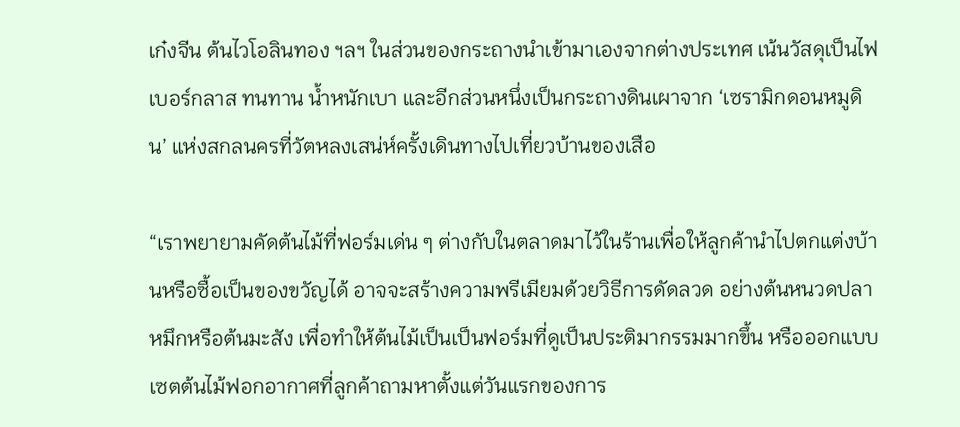เก๋งจีน ต้นไวโอลินทอง ฯลฯ ในส่วนของกระถางนำเข้ามาเองจากต่างประเทศ เน้นวัสดุเป็นไฟเบอร์กลาส ทนทาน น้ำหนักเบา และอีกส่วนหนึ่งเป็นกระถางดินเผาจาก ‘เซรามิกดอนหมูดิน’ แห่งสกลนครที่วัตหลงเสน่ห์ครั้งเดินทางไปเที่ยวบ้านของเสือ

“เราพยายามคัดต้นไม้ที่ฟอร์มเด่น ๆ ต่างกับในตลาดมาไว้ในร้านเพื่อให้ลูกค้านำไปตกแต่งบ้านหรือซื้อเป็นของขวัญได้ อาจจะสร้างความพรีเมียมด้วยวิธีการดัดลวด อย่างต้นหนวดปลาหมึกหรือต้นมะสัง เพื่อทำให้ต้นไม้เป็นเป็นฟอร์มที่ดูเป็นประติมากรรมมากขึ้น หรือออกแบบเซตต้นไม้ฟอกอากาศที่ลูกค้าถามหาตั้งแต่วันแรกของการ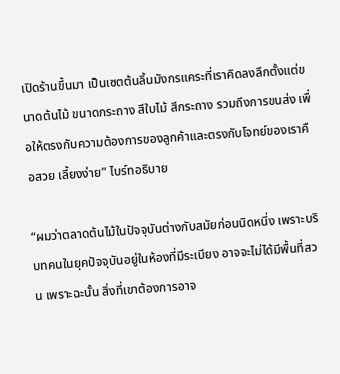เปิดร้านขึ้นมา เป็นเซตต้นลิ้นมังกรแคระที่เราคิดลงลึกตั้งแต่ขนาดต้นไม้ ขนาดกระถาง สีใบไม้ สีกระถาง รวมถึงการขนส่ง เพื่อให้ตรงกับความต้องการของลูกค้าและตรงกับโจทย์ของเราคือสวย เลี้ยงง่าย” ไบร์ทอธิบาย

“ผมว่าตลาดต้นไม้ในปัจจุบันต่างกับสมัยก่อนนิดหนึ่ง เพราะบริบทคนในยุคปัจจุบันอยู่ในห้องที่มีระเบียง อาจจะไม่ได้มีพื้นที่สวน เพราะฉะนั้น สิ่งที่เขาต้องการอาจ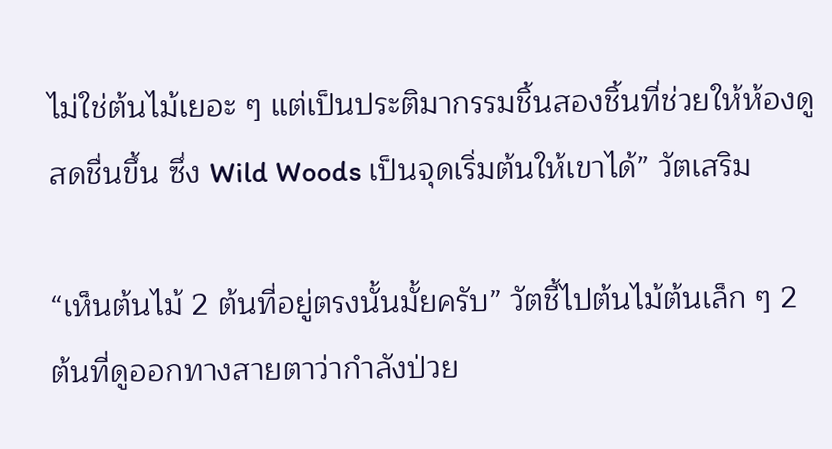ไม่ใช่ต้นไม้เยอะ ๆ แต่เป็นประติมากรรมชิ้นสองชิ้นที่ช่วยให้ห้องดูสดชื่นขึ้น ซึ่ง Wild Woods เป็นจุดเริ่มต้นให้เขาได้” วัตเสริม

“เห็นต้นไม้ 2 ต้นที่อยู่ตรงนั้นมั้ยครับ” วัตชี้ไปต้นไม้ต้นเล็ก ๆ 2 ต้นที่ดูออกทางสายตาว่ากำลังป่วย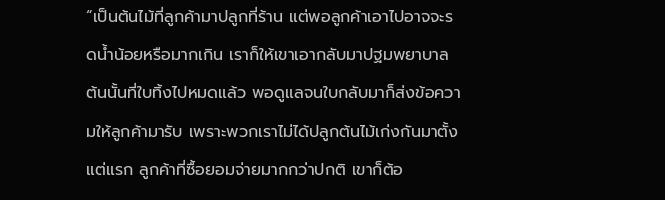“เป็นต้นไม้ที่ลูกค้ามาปลูกที่ร้าน แต่พอลูกค้าเอาไปอาจจะรดน้ำน้อยหรือมากเกิน เราก็ให้เขาเอากลับมาปฐมพยาบาล ต้นนั้นที่ใบทิ้งไปหมดแล้ว พอดูแลจนใบกลับมาก็ส่งข้อความให้ลูกค้ามารับ เพราะพวกเราไม่ได้ปลูกต้นไม้เก่งกันมาตั้งแต่แรก ลูกค้าที่ซื้อยอมจ่ายมากกว่าปกติ เขาก็ต้อ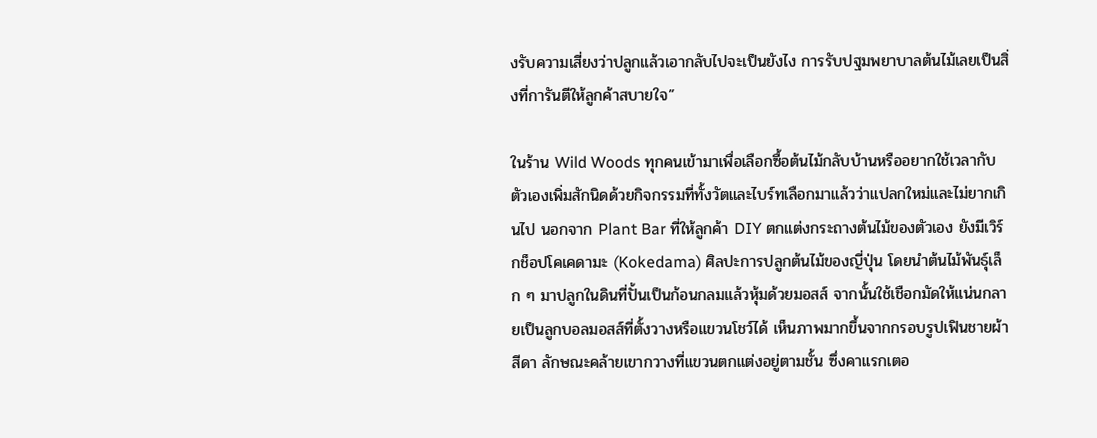งรับความเสี่ยงว่าปลูกแล้วเอากลับไปจะเป็นยังไง การรับปฐมพยาบาลต้นไม้เลยเป็นสิ่งที่การันตีให้ลูกค้าสบายใจ”

ในร้าน Wild Woods ทุกคนเข้ามาเพื่อเลือกซื้อต้นไม้กลับบ้านหรืออยากใช้เวลากับตัวเองเพิ่มสักนิดด้วยกิจกรรมที่ทั้งวัตและไบร์ทเลือกมาแล้วว่าแปลกใหม่และไม่ยากเกินไป นอกจาก Plant Bar ที่ให้ลูกค้า DIY ตกแต่งกระถางต้นไม้ของตัวเอง ยังมีเวิร์กช็อปโคเคดามะ (Kokedama) ศิลปะการปลูกต้นไม้ของญี่ปุ่น โดยนำต้นไม้พันธุ์เล็ก ๆ มาปลูกในดินที่ปั้นเป็นก้อนกลมแล้วหุ้มด้วยมอสส์ จากนั้นใช้เชือกมัดให้แน่นกลายเป็นลูกบอลมอสส์ที่ตั้งวางหรือแขวนโชว์ได้ เห็นภาพมากขึ้นจากกรอบรูปเฟินชายผ้าสีดา ลักษณะคล้ายเขากวางที่แขวนตกแต่งอยู่ตามชั้น ซึ่งคาแรกเตอ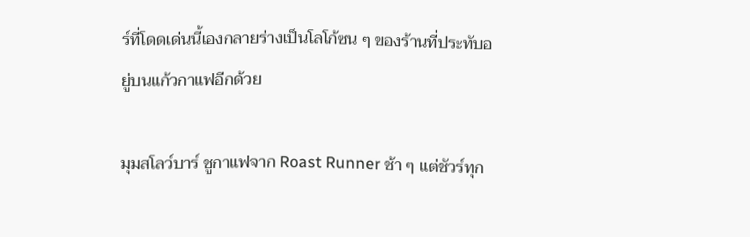ร์ที่โดดเด่นนี้เองกลายร่างเป็นโลโก้ซน ๆ ของร้านที่ประทับอยู่บนแก้วกาแฟอีกด้วย

มุมสโลว์บาร์ ชูกาแฟจาก Roast Runner ช้า ๆ แต่ชัวร์ทุก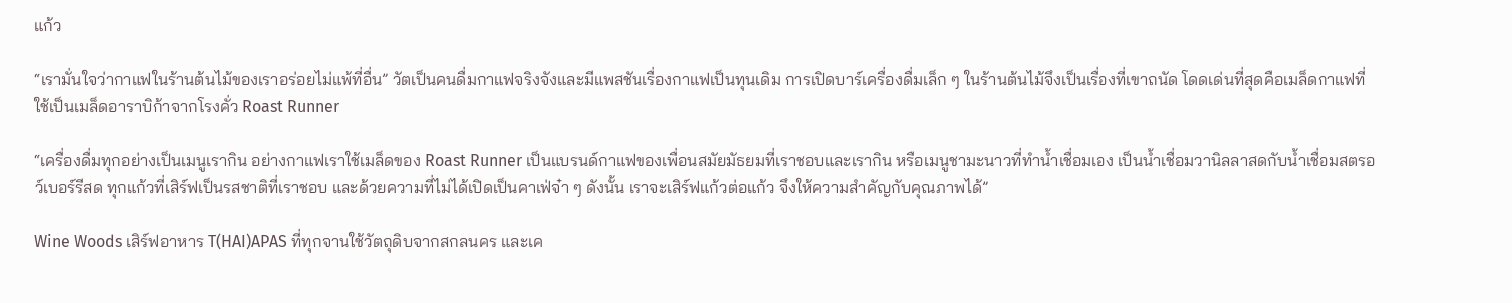แก้ว

“เรามั่นใจว่ากาแฟในร้านต้นไม้ของเราอร่อยไม่แพ้ที่อื่น” วัตเป็นคนดื่มกาแฟจริงจังและมีแพสชันเรื่องกาแฟเป็นทุนเดิม การเปิดบาร์เครื่องดื่มเล็ก ๆ ในร้านต้นไม้จึงเป็นเรื่องที่เขาถนัด โดดเด่นที่สุดคือเมล็ดกาแฟที่ใช้เป็นเมล็ดอาราบิก้าจากโรงคั่ว Roast Runner

“เครื่องดื่มทุกอย่างเป็นเมนูเรากิน อย่างกาแฟเราใช้เมล็ดของ Roast Runner เป็นแบรนด์กาแฟของเพื่อนสมัยมัธยมที่เราชอบและเรากิน หรือเมนูชามะนาวที่ทำน้ำเชื่อมเอง เป็นน้ำเชื่อมวานิลลาสดกับน้ำเชื่อมสตรอว์เบอร์รีสด ทุกแก้วที่เสิร์ฟเป็นรสชาติที่เราชอบ และด้วยความที่ไม่ได้เปิดเป็นคาเฟ่จ๋า ๆ ดังนั้น เราจะเสิร์ฟแก้วต่อแก้ว จึงให้ความสำคัญกับคุณภาพได้”

Wine Woods เสิร์ฟอาหาร T(HAI)APAS ที่ทุกจานใช้วัตถุดิบจากสกลนคร และเค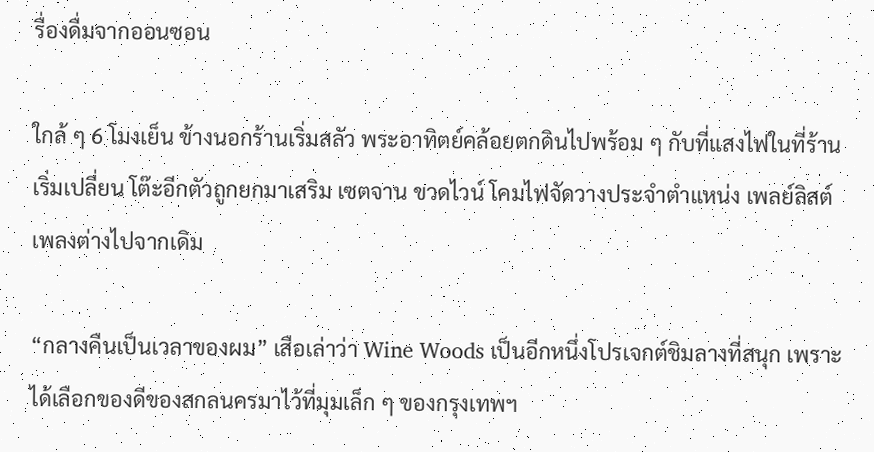รื่องดื่มจากออนซอน

ใกล้ ๆ 6 โมงเย็น ข้างนอกร้านเริ่มสลัว พระอาทิตย์คล้อยตกดินไปพร้อม ๆ กับที่แสงไฟในที่ร้านเริ่มเปลี่ยน โต๊ะอีกตัวถูกยกมาเสริม เซตจาน ขวดไวน์ โคมไฟจัดวางประจำตำแหน่ง เพลย์ลิสต์เพลงต่างไปจากเดิม

“กลางคืนเป็นเวลาของผม” เสือเล่าว่า Wine Woods เป็นอีกหนึ่งโปรเจกต์ชิมลางที่สนุก เพราะได้เลือกของดีของสกลนครมาไว้ที่มุมเล็ก ๆ ของกรุงเทพฯ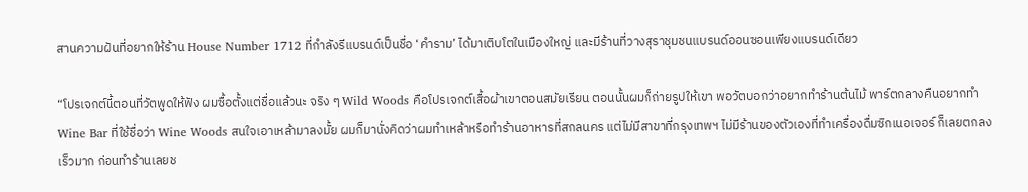สานความฝันที่อยากให้ร้าน House Number 1712 ที่กำลังรีแบรนด์เป็นชื่อ ‘คำราม’ ได้มาเติบโตในเมืองใหญ่ และมีร้านที่วางสุราชุมชนแบรนด์ออนซอนเพียงแบรนด์เดียว

“โปรเจกต์นี้ตอนที่วัตพูดให้ฟัง ผมซื้อตั้งแต่ชื่อแล้วนะ จริง ๆ Wild Woods คือโปรเจกต์เสื้อผ้าเขาตอนสมัยเรียน ตอนนั้นผมก็ถ่ายรูปให้เขา พอวัตบอกว่าอยากทำร้านต้นไม้ พาร์ตกลางคืนอยากทำ Wine Bar ที่ใช้ชื่อว่า Wine Woods สนใจเอาเหล้ามาลงมั้ย ผมก็มานั่งคิดว่าผมทำเหล้าหรือทำร้านอาหารที่สกลนคร แต่ไม่มีสาขาที่กรุงเทพฯ ไม่มีร้านของตัวเองที่ทำเครื่องดื่มซิกเนอเจอร์ ก็เลยตกลงเร็วมาก ก่อนทำร้านเลยช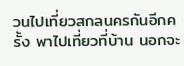วนไปเที่ยวสกลนครกันอีกครั้ง พาไปเที่ยวที่บ้าน นอกจะ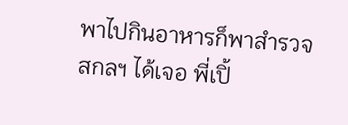พาไปกินอาหารก็พาสำรวจสกลฯ ได้เจอ พี่เปิ้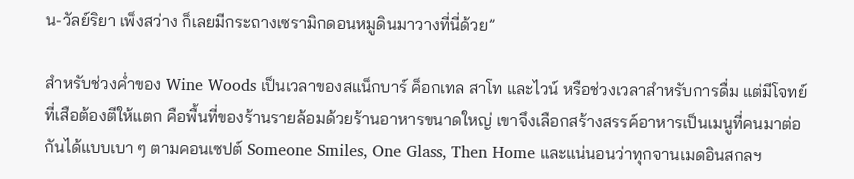น-วัลย์ริยา เพ็งสว่าง ก็เลยมีกระถางเซรามิกดอนหมูดินมาวางที่นี่ด้วย”

สำหรับช่วงค่ำของ Wine Woods เป็นเวลาของสแน็กบาร์ ค็อกเทล สาโท และไวน์ หรือช่วงเวลาสำหรับการดื่ม แต่มีโจทย์ที่เสือต้องตีให้แตก คือพื้นที่ของร้านรายล้อมด้วยร้านอาหารขนาดใหญ่ เขาจึงเลือกสร้างสรรค์อาหารเป็นเมนูที่คนมาต่อกันได้แบบเบา ๆ ตามคอนเซปต์ Someone Smiles, One Glass, Then Home และแน่นอนว่าทุกจานเมดอินสกลฯ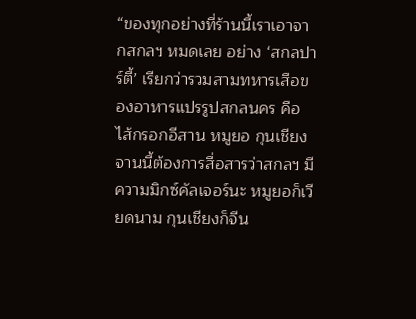“ของทุกอย่างที่ร้านนี้เราเอาจากสกลฯ หมดเลย อย่าง ‘สกลปาร์ตี้’ เรียกว่ารวมสามทหารเสือของอาหารแปรรูปสกลนคร คือไส้กรอกอีสาน หมูยอ กุนเชียง จานนี้ต้องการสื่อสารว่าสกลฯ มีความมิกซ์คัลเจอร์นะ หมูยอก็เวียดนาม กุนเชียงก็จีน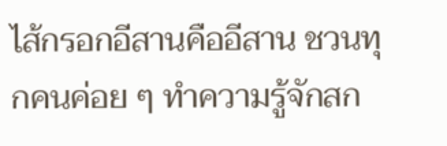ไส้กรอกอีสานคืออีสาน ชวนทุกคนค่อย ๆ ทำความรู้จักสก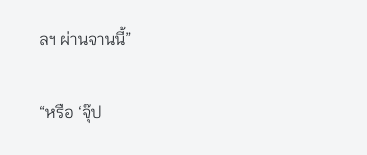ลฯ ผ่านจานนี้”

“หรือ ‘จุ๊ป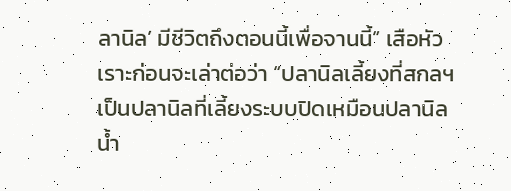ลานิล’ มีชีวิตถึงตอนนี้เพื่อจานนี้” เสือหัวเราะก่อนจะเล่าต่อว่า “ปลานิลเลี้ยงที่สกลฯ เป็นปลานิลที่เลี้ยงระบบปิดเหมือนปลานิลน้ำ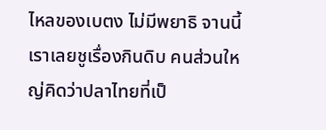ไหลของเบตง ไม่มีพยาธิ จานนี้เราเลยชูเรื่องกินดิบ คนส่วนใหญ่คิดว่าปลาไทยที่เป็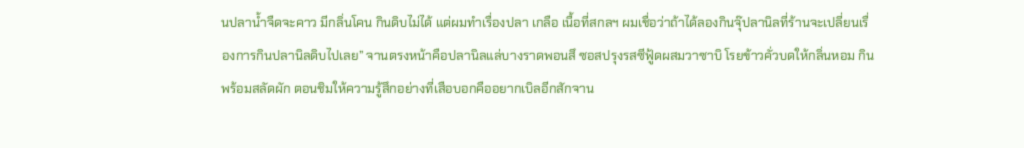นปลาน้ำจืดจะคาว มีกลิ่นโคน กินดิบไม่ได้ แต่ผมทำเรื่องปลา เกลือ เนื้อที่สกลฯ ผมเชื่อว่าถ้าได้ลองกินจุ๊ปลานิลที่ร้านจะเปลี่ยนเรื่องการกินปลานิลดิบไปเลย” จานตรงหน้าคือปลานิลแล่บางราดพอนสึ ซอสปรุงรสซีฟู้ดผสมวาซาบิ โรยข้าวคั่วบดให้กลิ่นหอม กินพร้อมสลัดผัก ตอนชิมให้ความรู้สึกอย่างที่เสือบอกคืออยากเบิลอีกสักจาน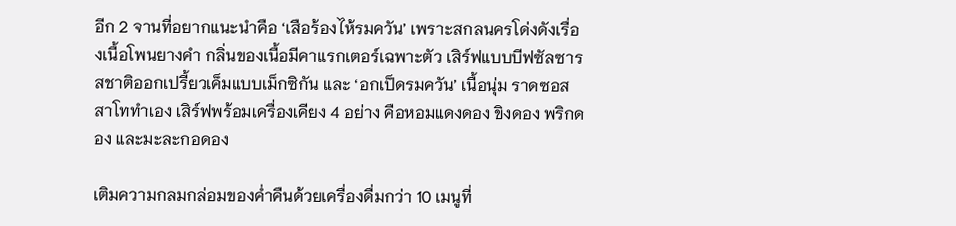อีก 2 จานที่อยากแนะนำคือ ‘เสือร้องไห้รมควัน’ เพราะสกลนครโด่งดังเรื่องเนื้อโพนยางคำ กลิ่นของเนื้อมีคาแรกเตอร์เฉพาะตัว เสิร์ฟแบบบีฟซัลซารสชาติออกเปรี้ยวเค็มแบบเม็กซิกัน และ ‘อกเป็ดรมควัน’ เนื้อนุ่ม ราดซอสสาโททำเอง เสิร์ฟพร้อมเครื่องเคียง 4 อย่าง คือหอมแดงดอง ขิงดอง พริกดอง และมะละกอดอง

เติมความกลมกล่อมของค่ำคืนด้วยเครื่องดื่มกว่า 10 เมนูที่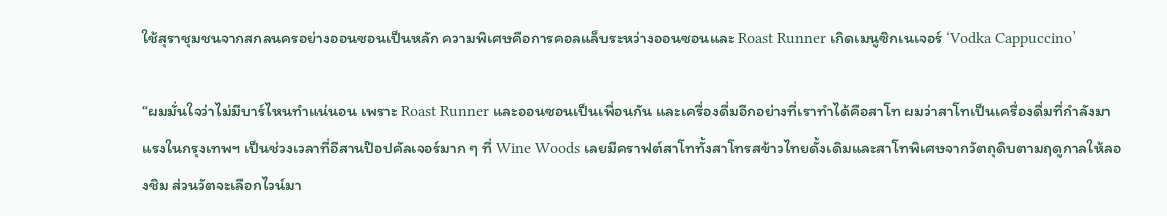ใช้สุราชุมชนจากสกลนครอย่างออนซอนเป็นหลัก ความพิเศษคือการคอลแล็บระหว่างออนซอนและ Roast Runner เกิดเมนูซิกเนเจอร์ ‘Vodka Cappuccino’

“ผมมั่นใจว่าไม่มีบาร์ไหนทำแน่นอน เพราะ Roast Runner และออนซอนเป็นเพื่อนกัน และเครื่องดื่มอีกอย่างที่เราทำได้คือสาโท ผมว่าสาโทเป็นเครื่องดื่มที่กำลังมาแรงในกรุงเทพฯ เป็นช่วงเวลาที่อีสานป๊อปคัลเจอร์มาก ๆ ที่ Wine Woods เลยมีคราฟต์สาโททั้งสาโทรสข้าวไทยดั้งเดิมและสาโทพิเศษจากวัตถุดิบตามฤดูกาลให้ลองชิม ส่วนวัตจะเลือกไวน์มา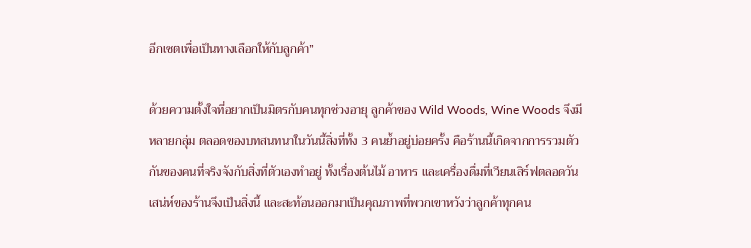อีกเซตเพื่อเป็นทางเลือกให้กับลูกค้า”

ด้วยความตั้งใจที่อยากเป็นมิตรกับคนทุกช่วงอายุ ลูกค้าของ Wild Woods, Wine Woods จึงมีหลายกลุ่ม ตลอดของบทสนทนาในวันนี้สิ่งที่ทั้ง 3 คนย้ำอยู่บ่อยครั้ง คือร้านนี้เกิดจากการรวมตัวกันของคนที่จริงจังกับสิ่งที่ตัวเองทำอยู่ ทั้งเรื่องต้นไม้ อาหาร และเครื่องดื่มที่เวียนเสิร์ฟตลอดวัน เสน่ห์ของร้านจึงเป็นสิ่งนี้ และสะท้อนออกมาเป็นคุณภาพที่พวกเขาหวังว่าลูกค้าทุกคน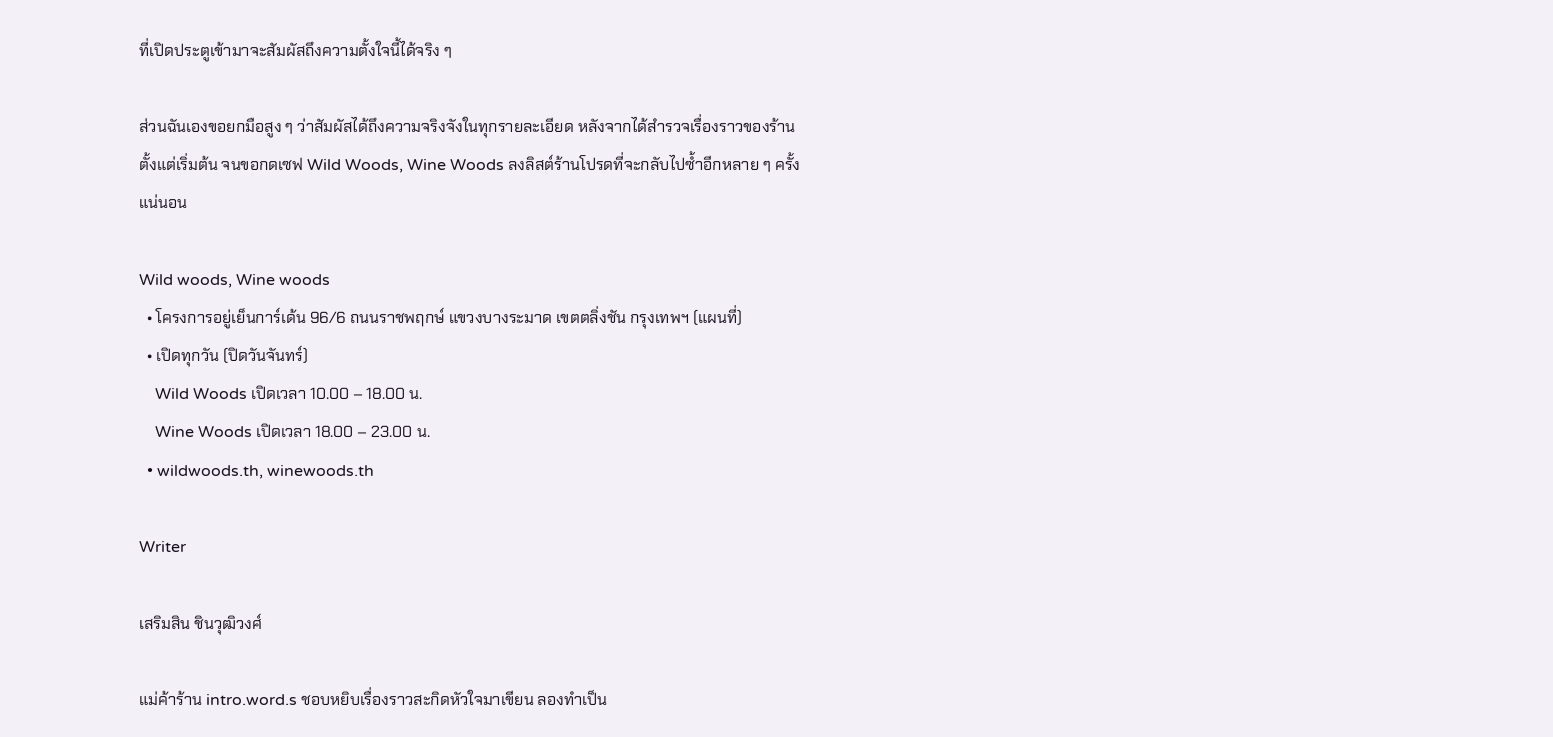ที่เปิดประตูเข้ามาจะสัมผัสถึงความตั้งใจนี้ได้จริง ๆ

ส่วนฉันเองขอยกมือสูง ๆ ว่าสัมผัสได้ถึงความจริงจังในทุกรายละเอียด หลังจากได้สำรวจเรื่องราวของร้านตั้งแต่เริ่มต้น จนขอกดเซฟ Wild Woods, Wine Woods ลงลิสต์ร้านโปรดที่จะกลับไปซ้ำอีกหลาย ๆ ครั้งแน่นอน

Wild woods, Wine woods
  • โครงการอยู่เย็นการ์เด้น 96/6 ถนนราชพฤกษ์ แขวงบางระมาด เขตตลิ่งชัน กรุงเทพฯ (แผนที่)
  • เปิดทุกวัน (ปิดวันจันทร์)
    Wild Woods เปิดเวลา 10.00 – 18.00 น.
    Wine Woods เปิดเวลา 18.00 – 23.00 น.
  • wildwoods.th, winewoods.th

Writer

เสริมสิน ชินวุฒิวงศ์

แม่ค้าร้าน intro.word.s ชอบหยิบเรื่องราวสะกิดหัวใจมาเขียน ลองทำเป็น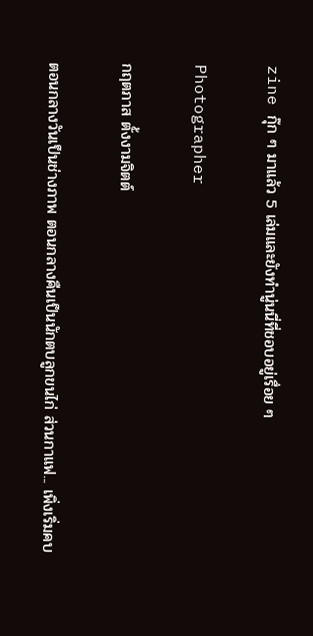zine กุ๊ก ๆ มาแล้ว 5 เล่มและยังทำนู่นนี่ที่ชอบอยู่เรื่อย ๆ

Photographer

กฤตภาส ตั้งงามจิตต์

ตอนกลางวันเป็นช่างภาพ ตอนกลางคืนเป็นนักตบลูกขนไก่ ส่วนกาแฟ... เพิ่งเริ่มคบ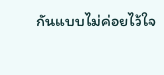กันแบบไม่ค่อยไว้ใจ